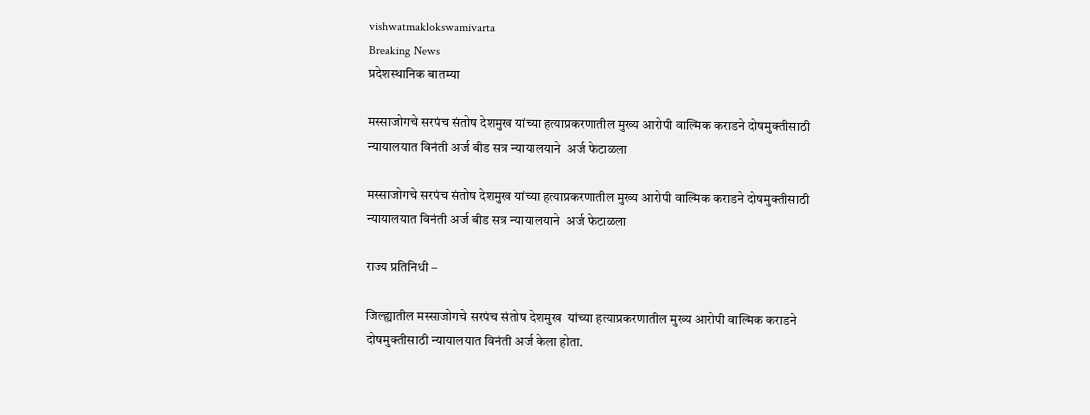vishwatmaklokswamivarta
Breaking News
प्रदेशस्थानिक बातम्या

मस्साजोगचे सरपंच संतोष देशमुख यांच्या हत्याप्रकरणातील मुख्य आरोपी वाल्मिक कराडने दोषमुक्तीसाठी न्यायालयात विनंती अर्ज बीड सत्र न्यायालयाने  अर्ज फेटाळला

मस्साजोगचे सरपंच संतोष देशमुख यांच्या हत्याप्रकरणातील मुख्य आरोपी वाल्मिक कराडने दोषमुक्तीसाठी न्यायालयात विनंती अर्ज बीड सत्र न्यायालयाने  अर्ज फेटाळला

राज्य प्रतिनिधी –

जिल्ह्यातील मस्साजोगचे सरपंच संतोष देशमुख  यांच्या हत्याप्रकरणातील मुख्य आरोपी वाल्मिक कराडने दोषमुक्तीसाठी न्यायालयात विनंती अर्ज केला होता.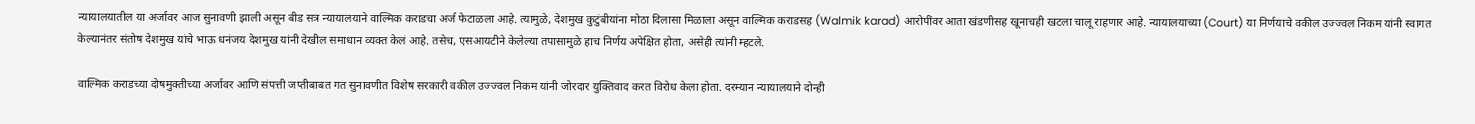न्यायालयातील या अर्जावर आज सुनावणी झाली असून बीड सत्र न्यायालयाने वाल्मिक कराडचा अर्ज फेटाळला आहे. त्यामुळे, देशमुख कुटुंबीयांना मोठा दिलासा मिळाला असून वाल्मिक कराडसह (Walmik karad) आरोपींवर आता खंडणीसह खूनाचही खटला चालू राहणार आहे. न्यायालयाच्या (Court) या निर्णयाचे वकील उज्ज्वल निकम यांनी स्वागत केल्यानंतर संतोष देशमुख यांचे भाऊ धनंजय देशमुख यांनी देखील समाधान व्यक्त केलं आहे. तसेच, एसआयटीने केलेल्या तपासामुळे हाच निर्णय अपेक्षित होता, असेही त्यांनी म्हटले.

वाल्मिक कराडच्या दोषमुक्तीच्या अर्जावर आणि संपत्ती जप्तीबाबत गत सुनावणीत विशेष सरकारी वकील उज्ज्वल निकम यांनी जोरदार युक्तिवाद करत विरोध केला होता. दरम्यान न्यायालयाने दोन्ही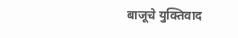बाजूचे युक्तिवाद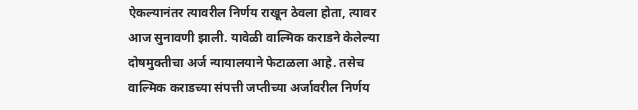ऐकल्यानंतर त्यावरील निर्णय राखून ठेवला होता, त्यावर आज सुनावणी झाली. यावेळी वाल्मिक कराडने केलेल्या दोषमुक्तीचा अर्ज न्यायालयाने फेटाळला आहे. तसेच वाल्मिक कराडच्या संपत्ती जप्तीच्या अर्जावरील निर्णय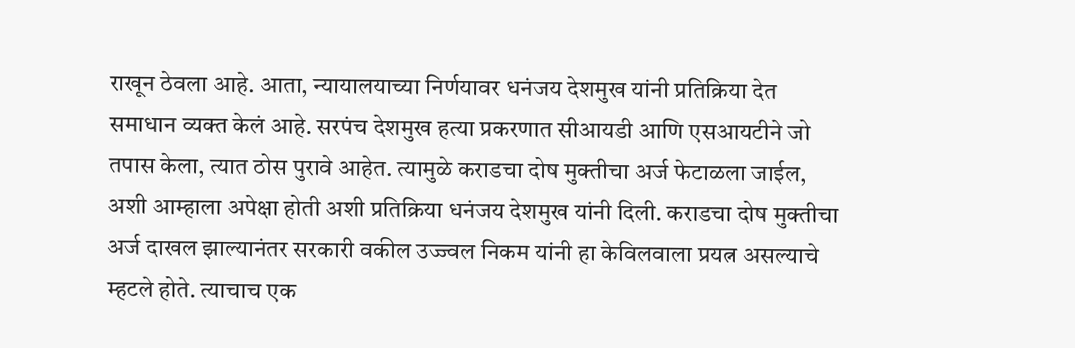राखून ठेवला आहे. आता, न्यायालयाच्या निर्णयावर धनंजय देशमुख यांनी प्रतिक्रिया देत समाधान व्यक्त केलं आहे. सरपंच देशमुख हत्या प्रकरणात सीआयडी आणि एसआयटीने जो तपास केला, त्यात ठोस पुरावे आहेत. त्यामुळे कराडचा दोष मुक्तीचा अर्ज फेटाळला जाईल, अशी आम्हाला अपेक्षा होती अशी प्रतिक्रिया धनंजय देशमुख यांनी दिली. कराडचा दोष मुक्तीचा अर्ज दाखल झाल्यानंतर सरकारी वकील उज्ज्वल निकम यांनी हा केविलवाला प्रयत्न असल्याचे म्हटले होते. त्याचाच एक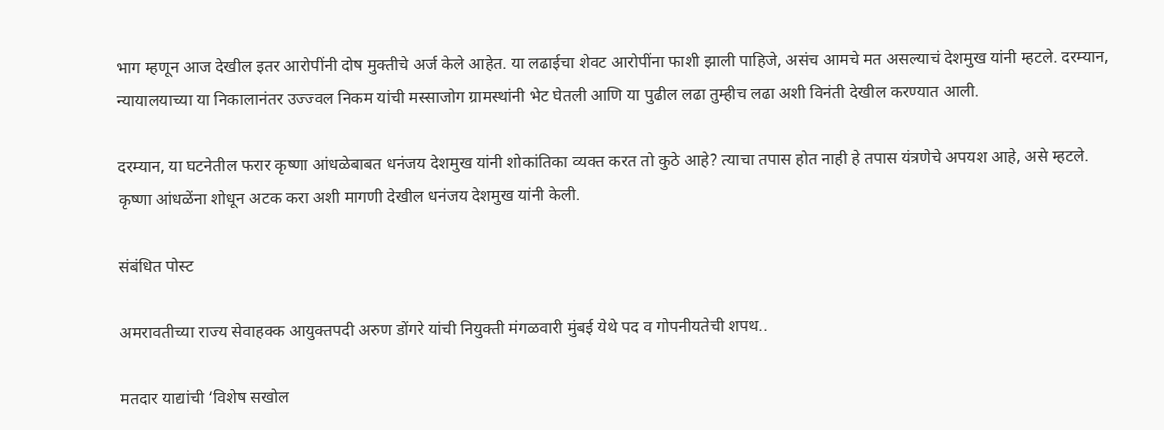भाग म्हणून आज देखील इतर आरोपींनी दोष मुक्तीचे अर्ज केले आहेत. या लढाईचा शेवट आरोपींना फाशी झाली पाहिजे, असंच आमचे मत असल्याचं देशमुख यांनी म्हटले. दरम्यान, न्यायालयाच्या या निकालानंतर उज्ज्वल निकम यांची मस्साजोग ग्रामस्थांनी भेट घेतली आणि या पुढील लढा तुम्हीच लढा अशी विनंती देखील करण्यात आली.

दरम्यान, या घटनेतील फरार कृष्णा आंधळेबाबत धनंजय देशमुख यांनी शोकांतिका व्यक्त करत तो कुठे आहे? त्याचा तपास होत नाही हे तपास यंत्रणेचे अपयश आहे, असे म्हटले. कृष्णा आंधळेंना शोधून अटक करा अशी मागणी देखील धनंजय देशमुख यांनी केली.

संबंधित पोस्ट

अमरावतीच्या राज्य सेवाहक्क आयुक्तपदी अरुण डोंगरे यांची नियुक्ती मंगळवारी मुंबई येथे पद व गोपनीयतेची शपथ..

मतदार याद्यांची ‘विशेष सखोल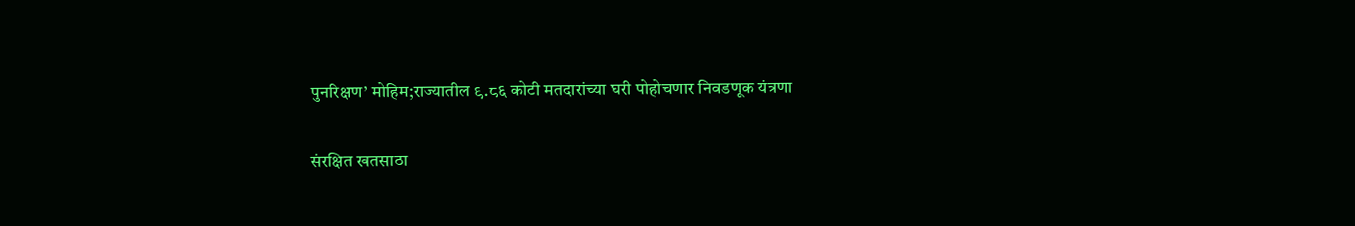पुनरिक्षण’ मोहिम;राज्यातील ९.८६ कोटी मतदारांच्या घरी पोहोचणार निवडणूक यंत्रणा

संरक्षित खतसाठा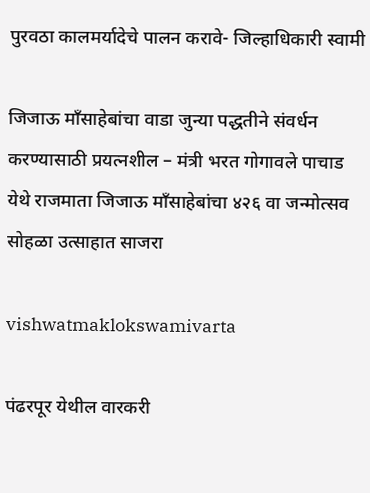पुरवठा कालमर्यादेचे पालन करावे- जिल्हाधिकारी स्वामी

जिजाऊ माँसाहेबांचा वाडा जुन्या पद्धतीने संवर्धन करण्यासाठी प्रयत्नशील – मंत्री भरत गोगावले पाचाड येथे राजमाता जिजाऊ माँसाहेबांचा ४२६ वा जन्मोत्सव सोहळा उत्साहात साजरा

vishwatmaklokswamivarta

पंढरपूर येथील वारकरी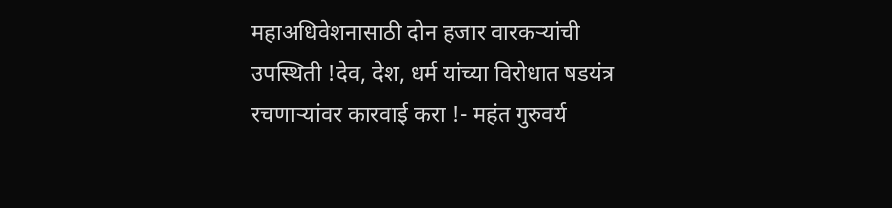महाअधिवेशनासाठी दोन हजार वारकऱ्यांची उपस्थिती !देव, देश, धर्म यांच्या विरोधात षडयंत्र रचणाऱ्यांवर कारवाई करा !- महंत गुरुवर्य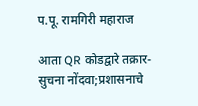प.पू. रामगिरी महाराज

आता QR कोडद्वारे तक्रार-सुचना नोंदवा;प्रशासनाचे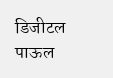डिजीटल पाऊल